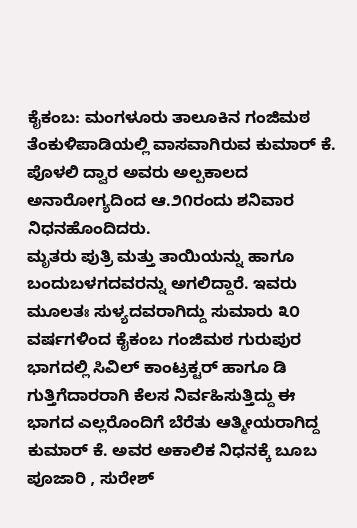ಕೈಕಂಬ: ಮಂಗಳೂರು ತಾಲೂಕಿನ ಗಂಜಿಮಠ ತೆಂಕುಳಿಪಾಡಿಯಲ್ಲಿ ವಾಸವಾಗಿರುವ ಕುಮಾರ್ ಕೆ. ಪೊಳಲಿ ದ್ವಾರ ಅವರು ಅಲ್ಪಕಾಲದ ಅನಾರೋಗ್ಯದಿಂದ ಆ.೨೧ರಂದು ಶನಿವಾರ ನಿಧನಹೊಂದಿದರು.
ಮೃತರು ಪುತ್ರಿ ಮತ್ತು ತಾಯಿಯನ್ನು ಹಾಗೂ ಬಂದುಬಳಗದವರನ್ನು ಅಗಲಿದ್ದಾರೆ. ಇವರು ಮೂಲತಃ ಸುಳ್ಯದವರಾಗಿದ್ದು ಸುಮಾರು ೩೦ ವರ್ಷಗಳಿಂದ ಕೈಕಂಬ ಗಂಜಿಮಠ ಗುರುಪುರ ಭಾಗದಲ್ಲಿ ಸಿವಿಲ್ ಕಾಂಟ್ರಕ್ಟರ್ ಹಾಗೂ ಡಿ ಗುತ್ತಿಗೆದಾರರಾಗಿ ಕೆಲಸ ನಿರ್ವಹಿಸುತ್ತಿದ್ದು ಈ ಭಾಗದ ಎಲ್ಲರೊಂದಿಗೆ ಬೆರೆತು ಆತ್ಮೀಯರಾಗಿದ್ದ ಕುಮಾರ್ ಕೆ. ಅವರ ಅಕಾಲಿಕ ನಿಧನಕ್ಕೆ ಬೂಬ ಪೂಜಾರಿ , ಸುರೇಶ್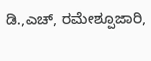ಡಿ.,ಎಚ್, ರಮೇಶ್ಪೂಜಾರಿ,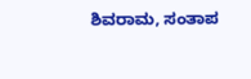ಶಿವರಾಮ, ಸಂತಾಪ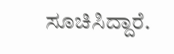ಸೂಚಿಸಿದ್ದಾರೆ.